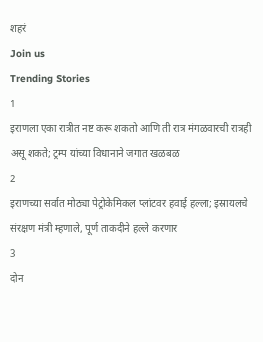शहरं
Join us
Trending Stories
1
इराणला एका रात्रीत नष्ट करू शकतो आणि ती रात्र मंगळवारची रात्रही असू शकते; ट्रम्प यांच्या विधानाने जगात खळबळ
2
इराणच्या सर्वात मोठ्या पेट्रोकेमिकल प्लांटवर हवाई हल्ला; इस्रायलचे संरक्षण मंत्री म्हणाले, पूर्ण ताकदीने हल्ले करणार
3
दोन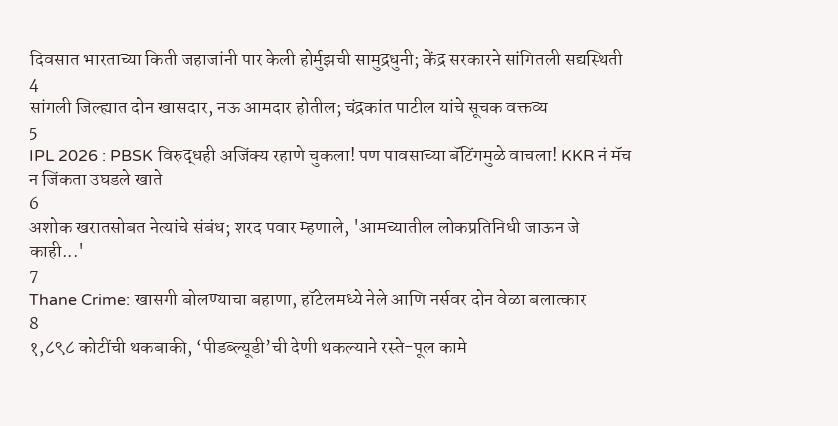दिवसात भारताच्या किती जहाजांनी पार केली होर्मुझची सामुद्रधुनी; केंद्र सरकारने सांगितली सद्यस्थिती
4
सांगली जिल्ह्यात दोन खासदार, नऊ आमदार होतील; चंद्रकांत पाटील यांचे सूचक वक्तव्य
5
IPL 2026 : PBSK विरुद्धही अजिंक्य रहाणे चुकला! पण पावसाच्या बॅटिंगमुळे वाचला! KKR नं मॅच न जिंकता उघडले खाते
6
अशोक खरातसोबत नेत्यांचे संबंध; शरद पवार म्हणाले, 'आमच्यातील लोकप्रतिनिधी जाऊन जे काही...'
7
Thane Crime: खासगी बोलण्याचा बहाणा, हॉटेलमध्ये नेले आणि नर्सवर दोन वेळा बलात्कार
8
१,८९८ कोटींची थकबाकी, ‘पीडब्ल्यूडी’ची देणी थकल्याने रस्ते-पूल कामे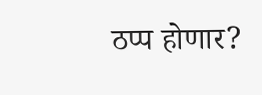ठप्प होणार?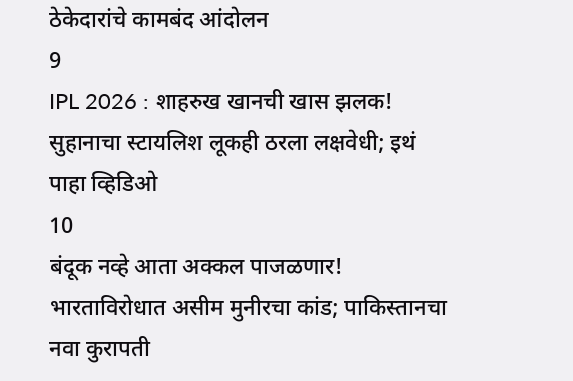ठेकेदारांचे कामबंद आंदोलन
9
IPL 2026 : शाहरुख खानची खास झलक! सुहानाचा स्टायलिश लूकही ठरला लक्षवेधी; इथं पाहा व्हिडिओ
10
बंदूक नव्हे आता अक्कल पाजळणार! भारताविरोधात असीम मुनीरचा कांड; पाकिस्तानचा नवा कुरापती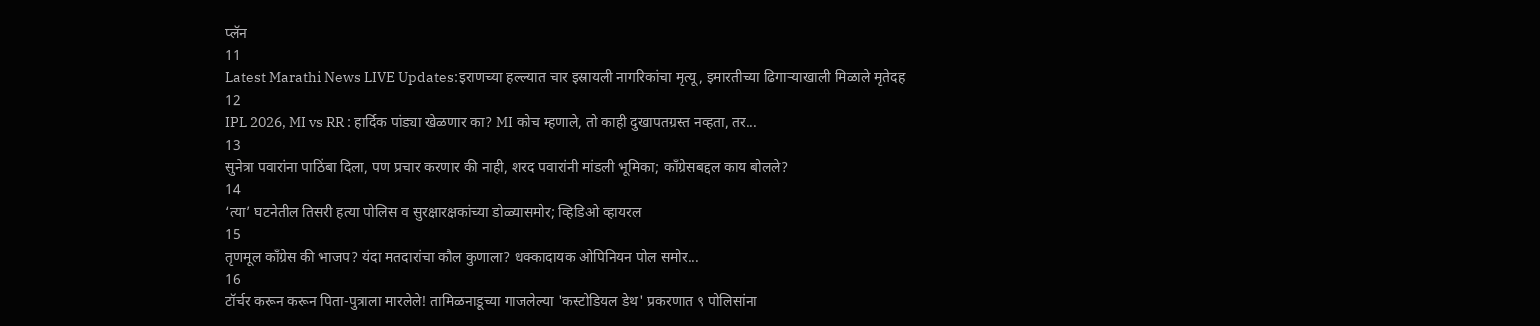प्लॅन
11
Latest Marathi News LIVE Updates:इराणच्या हल्ल्यात चार इस्रायली नागरिकांचा मृत्यू, इमारतीच्या ढिगाऱ्याखाली मिळाले मृतेदह
12
IPL 2026, MI vs RR : हार्दिक पांड्या खेळणार का? MI कोच म्हणाले, तो काही दुखापतग्रस्त नव्हता, तर...
13
सुनेत्रा पवारांना पाठिंबा दिला, पण प्रचार करणार की नाही, शरद पवारांनी मांडली भूमिका; काँग्रेसबद्दल काय बोलले?
14
‘त्या’ घटनेतील तिसरी हत्या पोलिस व सुरक्षारक्षकांच्या डोळ्यासमोर; व्हिडिओ व्हायरल
15
तृणमूल काँग्रेस की भाजप? यंदा मतदारांचा कौल कुणाला? धक्कादायक ओपिनियन पोल समोर...
16
टॉर्चर करून करून पिता-पुत्राला मारलेले! तामिळनाडूच्या गाजलेल्या 'कस्टोडियल डेथ' प्रकरणात ९ पोलिसांना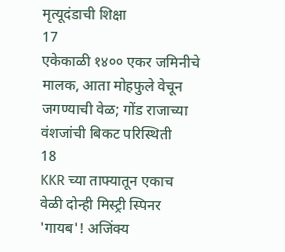मृत्यूदंडाची शिक्षा
17
एकेकाळी १४०० एकर जमिनीचे मालक, आता मोहफुले वेचून जगण्याची वेळ; गोंड राजाच्या वंशजांची बिकट परिस्थिती
18
KKR च्या ताफ्यातून एकाच वेळी दोन्ही मिस्ट्री स्पिनर 'गायब'! अजिंक्य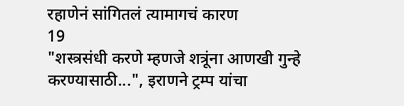रहाणेनं सांगितलं त्यामागचं कारण
19
"शस्त्रसंधी करणे म्हणजे शत्रूंना आणखी गुन्हे करण्यासाठी...", इराणने ट्रम्प यांचा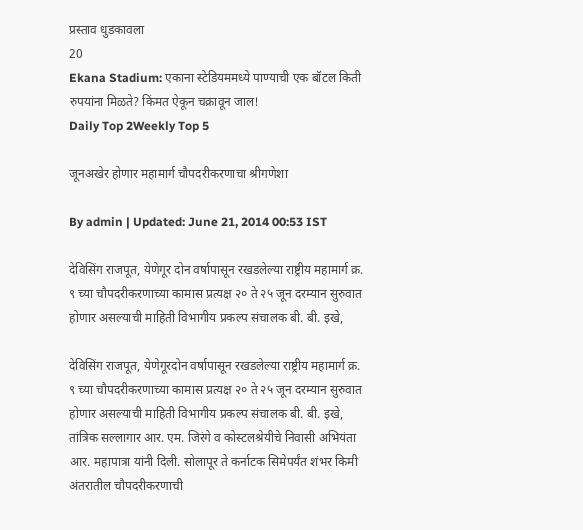प्रस्ताव धुडकावला
20
Ekana Stadium: एकाना स्टेडियममध्ये पाण्याची एक बॉटल किती रुपयांना मिळते? किंमत ऐकून चक्रावून जाल!
Daily Top 2Weekly Top 5

जूनअखेर होणार महामार्ग चौपदरीकरणाचा श्रीगणेशा

By admin | Updated: June 21, 2014 00:53 IST

देविसिंग राजपूत, येणेगूर दोन वर्षापासून रखडलेल्या राष्ट्रीय महामार्ग क्र. ९ च्या चौपदरीकरणाच्या कामास प्रत्यक्ष २० ते २५ जून दरम्यान सुरुवात होणार असल्याची माहिती विभागीय प्रकल्प संचालक बी. बी. इखे,

देविसिंग राजपूत, येणेगूरदोन वर्षापासून रखडलेल्या राष्ट्रीय महामार्ग क्र. ९ च्या चौपदरीकरणाच्या कामास प्रत्यक्ष २० ते २५ जून दरम्यान सुरुवात होणार असल्याची माहिती विभागीय प्रकल्प संचालक बी. बी. इखे, तांत्रिक सल्लागार आर. एम. जिरंगे व कोस्टलश्रेयीचे निवासी अभियंता आर. महापात्रा यांनी दिली. सोलापूर ते कर्नाटक सिमेपर्यंत शंभर किमी अंतरातील चौपदरीकरणाची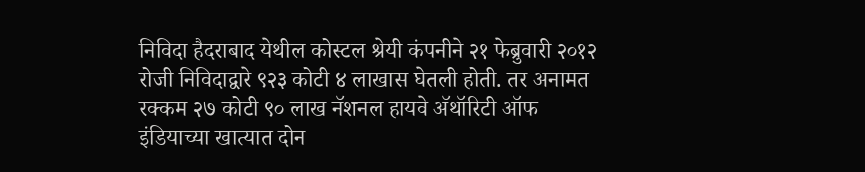निविदा हैदराबाद येथील कोस्टल श्रेयी कंपनीने २१ फेब्रुवारी २०१२ रोजी निविदाद्वारे ९२३ कोटी ४ लाखास घेतली होती. तर अनामत रक्कम २७ कोटी ९० लाख नॅशनल हायवे अ‍ॅथॉरिटी ऑफ इंडियाच्या खात्यात दोन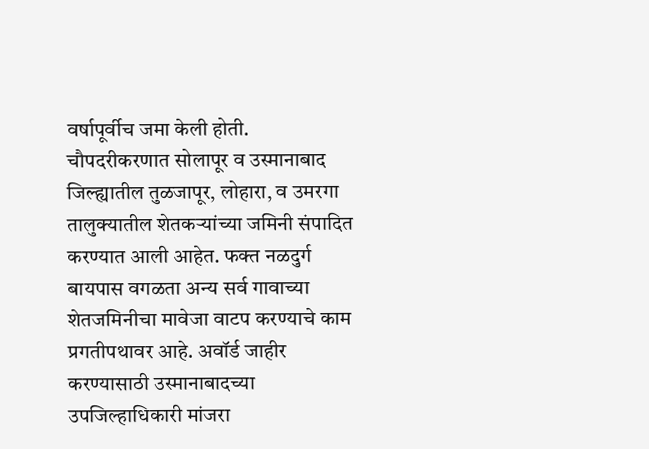वर्षापूर्वीच जमा केली होती. चौपदरीकरणात सोलापूर व उस्मानाबाद जिल्ह्यातील तुळजापूर, लोहारा, व उमरगा तालुक्यातील शेतकऱ्यांच्या जमिनी संपादित करण्यात आली आहेत. फक्त नळदुर्ग बायपास वगळता अन्य सर्व गावाच्या शेतजमिनीचा मावेजा वाटप करण्याचे काम प्रगतीपथावर आहे. अवॉर्ड जाहीर करण्यासाठी उस्मानाबादच्या उपजिल्हाधिकारी मांजरा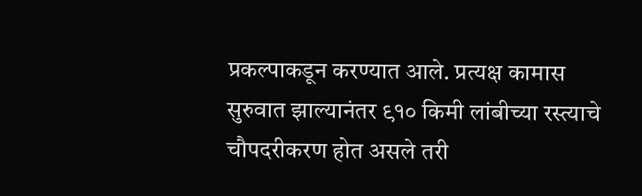प्रकल्पाकडून करण्यात आले. प्रत्यक्ष कामास सुरुवात झाल्यानंतर ९१० किमी लांबीच्या रस्त्याचे चौपदरीकरण होत असले तरी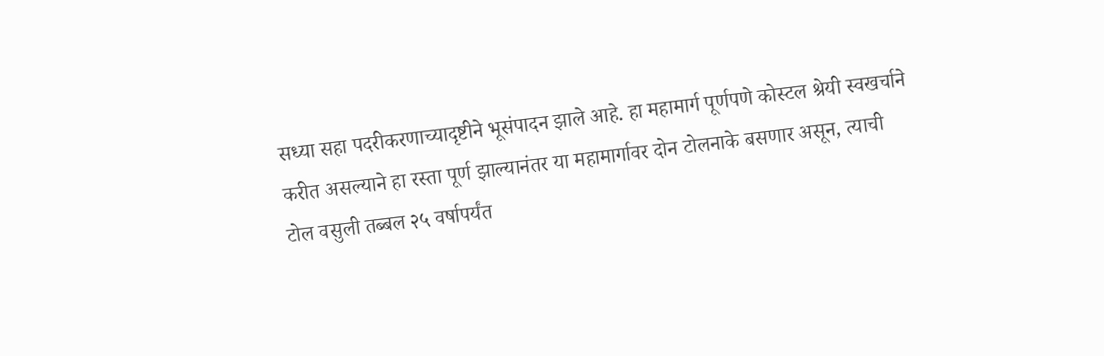सध्या सहा पदरीकरणाच्यादृष्टीने भूसंपादन झाले आहे. हा महामार्ग पूर्णपणे कोस्टल श्रेयी स्वखर्चाने करीत असल्याने हा रस्ता पूर्ण झाल्यानंतर या महामार्गावर दोन टोलनाके बसणार असून, त्याची टोल वसुली तब्बल २५ वर्षापर्यंत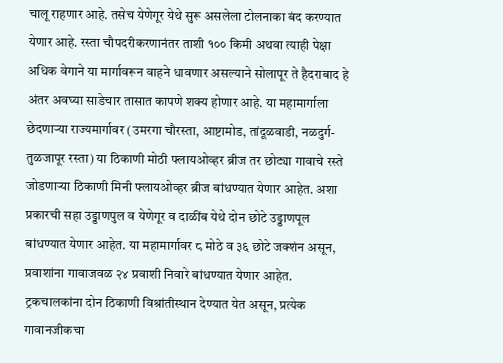चालू राहणार आहे. तसेच येणेगूर येथे सुरू असलेला टोलनाका बंद करण्यात येणार आहे. रस्ता चौपदरीकरणानंतर ताशी १०० किमी अथवा त्याही पेक्षा अधिक वेगाने या मार्गावरून वाहने धावणार असल्याने सोलापूर ते हैदराबाद हे अंतर अवघ्या साडेचार तासात कापणे शक्य होणार आहे. या महामार्गाला छेदणाऱ्या राज्यमार्गावर (उमरगा चौरस्ता, आष्टामोड, तांदूळवाडी, नळदुर्ग-तुळजापूर रस्ता) या ठिकाणी मोठी फ्लायओव्हर ब्रीज तर छोट्या गावाचे रस्ते जोडणाऱ्या ठिकाणी मिनी फ्लायओव्हर ब्रीज बांधण्यात येणार आहेत. अशा प्रकारची सहा उड्डाणपुल व येणेगूर व दाळींब येथे दोन छोटे उड्डाणपूल बांधण्यात येणार आहेत. या महामार्गावर ८ मोठे व ३६ छोटे जक्शंन असून, प्रवाशांना गावाजवळ २४ प्रवाशी निवारे बांधण्यात येणार आहेत. ट्रकचालकांना दोन ठिकाणी विश्रांतीस्थान देण्यात येत असून, प्रत्येक गावानजीकचा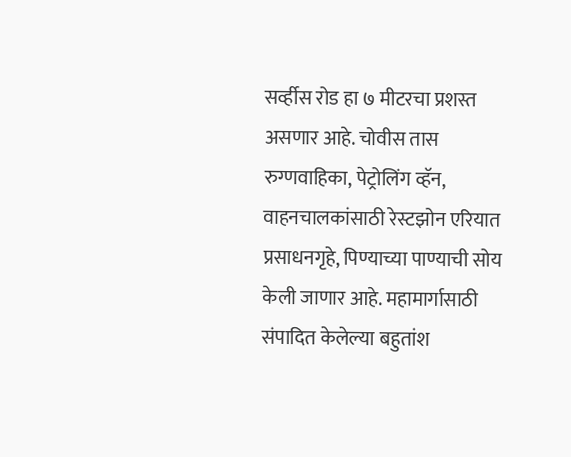सर्व्हीस रोड हा ७ मीटरचा प्रशस्त असणार आहे. चोवीस तास रुग्णवाहिका, पेट्रोलिंग व्हॅन, वाहनचालकांसाठी रेस्टझोन एरियात प्रसाधनगृहे, पिण्याच्या पाण्याची सोय केली जाणार आहे. महामार्गासाठी संपादित केलेल्या बहुतांश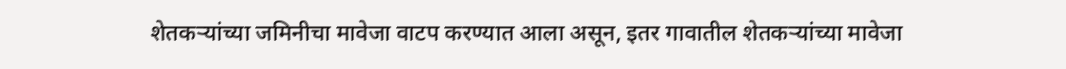शेतकऱ्यांच्या जमिनीचा मावेजा वाटप करण्यात आला असून, इतर गावातील शेतकऱ्यांच्या मावेजा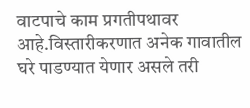वाटपाचे काम प्रगतीपथावर आहे.विस्तारीकरणात अनेक गावातील घरे पाडण्यात येणार असले तरी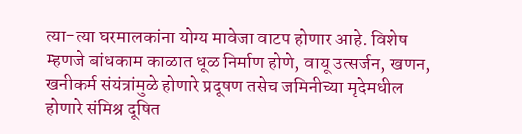त्या-त्या घरमालकांना योग्य मावेजा वाटप होणार आहे. विशेष म्हणजे बांधकाम काळात धूळ निर्माण होणे, वायू उत्सर्जन, खणन, खनीकर्म संयंत्रांमुळे होणारे प्रदूषण तसेच जमिनीच्या मृदेमधील होणारे संमिश्र दूषित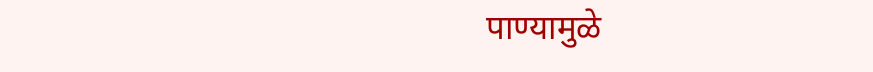पाण्यामुळे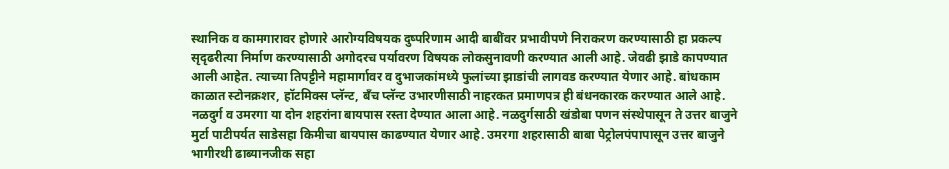स्थानिक व कामगारावर होणारे आरोग्यविषयक दुष्परिणाम आदी बाबींवर प्रभावीपणे निराकरण करण्यासाठी हा प्रकल्प सृदृढरीत्या निर्माण करण्यासाठी अगोदरच पर्यावरण विषयक लोकसुनावणी करण्यात आली आहे. जेवढी झाडे कापण्यात आली आहेत. त्याच्या तिपट्टीने महामार्गावर व दुभाजकांमध्ये फुलांच्या झाडांची लागवड करण्यात येणार आहे. बांधकाम काळात स्टोनक्रशर, हॉटमिक्स प्लॅन्ट, बँच प्लॅन्ट उभारणीसाठी नाहरकत प्रमाणपत्र ही बंधनकारक करण्यात आले आहे. नळदुर्ग व उमरगा या दोन शहरांना बायपास रस्ता देण्यात आला आहे. नळदुर्गसाठी खंडोबा पणन संस्थेपासून ते उत्तर बाजुने मुर्टा पाटीपर्यत साडेसहा किमीचा बायपास काढण्यात येणार आहे. उमरगा शहरासाठी बाबा पेट्रोलपंपापासून उत्तर बाजुने भागीरथी ढाब्यानजीक सहा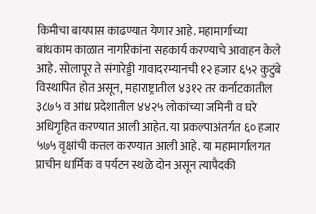किमीचा बायपास काढण्यात येणार आहे. महामार्गाच्या बांधकाम काळात नागरिकांना सहकार्य करण्याचे आवाहन केले आहे. सोलापूर ते संगारेड्डी गावादरम्यानची १२ हजार ६५२ कुटुंबे विस्थापित होत असून, महाराष्ट्रातील ४३१२ तर कर्नाटकातील ३८७५ व आंध्र प्रदेशातील ४४२५ लोकांच्या जमिनी व घरे अधिगृहित करण्यात आली आहेत. या प्रकल्पाअंतर्गत ६० हजार ५७५ वृक्षांची कत्तल करण्यात आली आहे. या महामार्गालगत प्राचीन धार्मिक व पर्यटन स्थळे दोन असून त्यापैदकी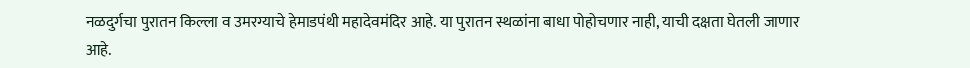नळदुर्गचा पुरातन किल्ला व उमरग्याचे हेमाडपंथी महादेवमंदिर आहे. या पुरातन स्थळांना बाधा पोहोचणार नाही, याची दक्षता घेतली जाणार आहे.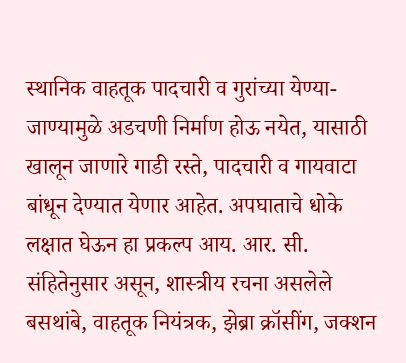स्थानिक वाहतूक पादचारी व गुरांच्या येण्या-जाण्यामुळे अडचणी निर्माण होऊ नयेत, यासाठी खालून जाणारे गाडी रस्ते, पादचारी व गायवाटा बांधून देण्यात येणार आहेत. अपघाताचे धोके लक्षात घेऊन हा प्रकल्प आय. आर. सी. संहितेनुसार असून, शास्त्रीय रचना असलेले बसथांबे, वाहतूक नियंत्रक, झेब्रा क्रॉसींग, जक्शन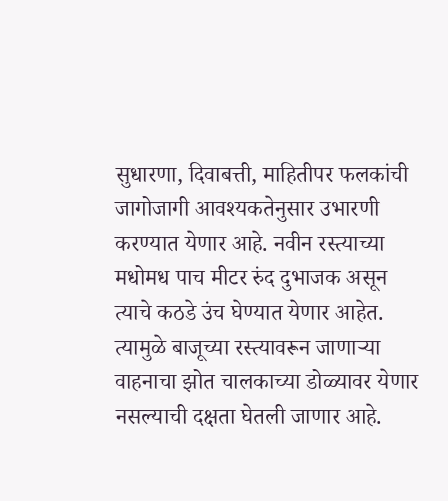सुधारणा, दिवाबत्ती, माहितीपर फलकांची जागोजागी आवश्यकतेनुसार उभारणी करण्यात येणार आहे. नवीन रस्त्याच्या मधोमध पाच मीटर रुंद दुभाजक असून त्याचे कठडे उंच घेण्यात येणार आहेत. त्यामुळे बाजूच्या रस्त्यावरून जाणाऱ्या वाहनाचा झोत चालकाच्या डोळ्यावर येणार नसल्याची दक्षता घेतली जाणार आहे.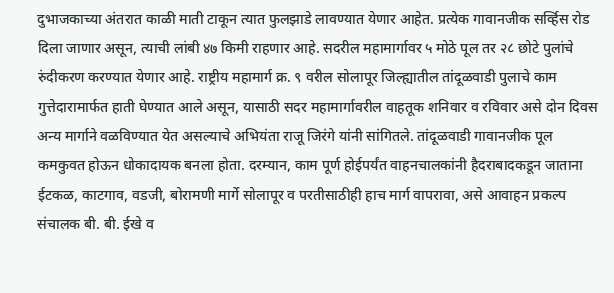दुभाजकाच्या अंतरात काळी माती टाकून त्यात फुलझाडे लावण्यात येणार आहेत. प्रत्येक गावानजीक सर्व्हिस रोड दिला जाणार असून, त्याची लांबी ४७ किमी राहणार आहे. सदरील महामार्गावर ५ मोठे पूल तर २८ छोटे पुलांचे रुंदीकरण करण्यात येणार आहे. राष्ट्रीय महामार्ग क्र. ९ वरील सोलापूर जिल्ह्यातील तांदूळवाडी पुलाचे काम गुत्तेदारामार्फत हाती घेण्यात आले असून, यासाठी सदर महामार्गावरील वाहतूक शनिवार व रविवार असे दोन दिवस अन्य मार्गाने वळविण्यात येत असल्याचे अभियंता राजू जिरंगे यांनी सांगितले. तांदूळवाडी गावानजीक पूल कमकुवत होऊन धोकादायक बनला होता. दरम्यान, काम पूर्ण होईपर्यंत वाहनचालकांनी हैदराबादकडून जाताना ईटकळ, काटगाव, वडजी, बोरामणी मार्गे सोलापूर व परतीसाठीही हाच मार्ग वापरावा, असे आवाहन प्रकल्प संचालक बी. बी. ईखे व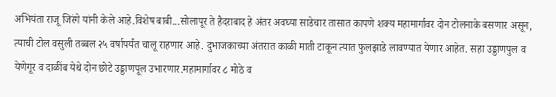अभियंता राजू जिरंगे यांनी केले आहे.विशेष बाबी...सोलापूर ते हैदराबाद हे अंतर अवघ्या साडेचार तासात कापणे शक्य महामार्गावर दोन टोलनाके बसणार असून, त्याची टोल वसुली तब्बल २५ वर्षापर्यंत चालू राहणार आहे. दुभाजकाच्या अंतरात काळी माती टाकून त्यात फुलझाडे लावण्यात येणार आहेत. सहा उड्डाणपुल व येणेगूर व दाळींब येथे दोन छोटे उड्डाणपूल उभारणार.महामार्गावर ८ मोठे व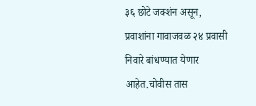३६ छोटे जक्शंन असून, प्रवाशांना गावाजवळ २४ प्रवासी निवारे बांधण्यात येणार आहेत.चोवीस तास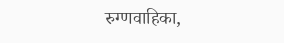रुग्णवाहिका,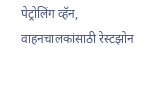पेट्रोलिंग व्हॅन, वाहनचालकांसाठी रेस्टझोन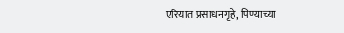एरियात प्रसाधनगृहे, पिण्याच्या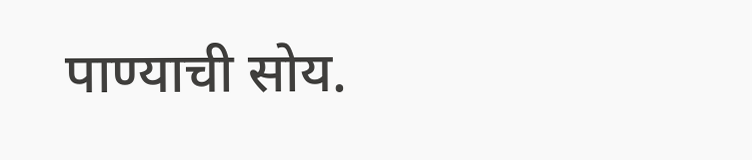पाण्याची सोय.